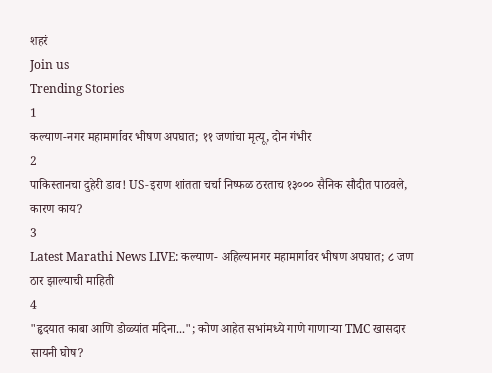शहरं
Join us
Trending Stories
1
कल्याण-नगर महामार्गावर भीषण अपघात; ११ जणांचा मृत्यू, दोन गंभीर
2
पाकिस्तानचा दुहेरी डाव! US-इराण शांतता चर्चा निष्फळ ठरताच १३००० सैनिक सौदीत पाठवले, कारण काय?
3
Latest Marathi News LIVE: कल्याण- अहिल्यानगर महामार्गावर भीषण अपघात; ८ जण ठार झाल्याची माहिती
4
"हृदयात काबा आणि डोळ्यांत मदिना..."; कोण आहेत सभांमध्ये गाणे गाणाऱ्या TMC खासदार सायनी घोष?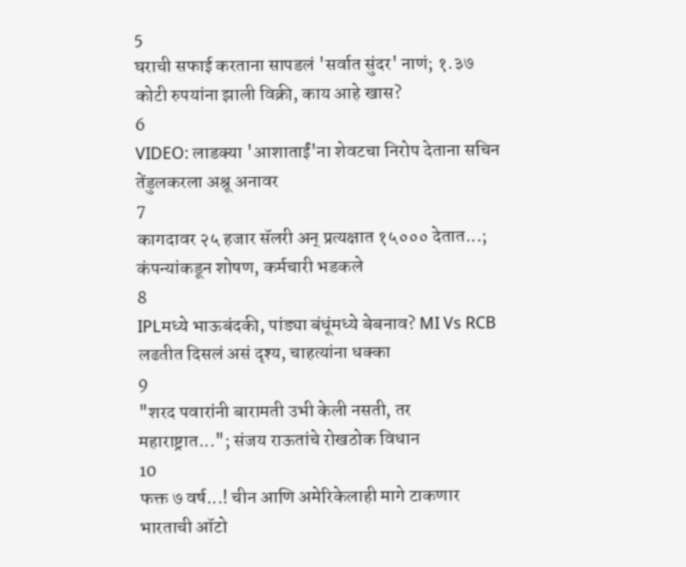5
घराची सफाई करताना सापडलं 'सर्वात सुंदर' नाणं; १.३७ कोटी रुपयांना झाली विक्री, काय आहे खास?
6
VIDEO: लाडक्या 'आशाताईं'ना शेवटचा निरोप देताना सचिन तेंडुलकरला अश्रू अनावर
7
कागदावर २५ हजार सॅलरी अन् प्रत्यक्षात १५००० देतात...; कंपन्यांकडून शोषण, कर्मचारी भडकले
8
IPLमध्ये भाऊबंदकी, पांड्या बंधूंमध्ये बेबनाव? MI Vs RCB लढतीत दिसलं असं दृश्य, चाहत्यांना धक्का
9
"शरद पवारांनी बारामती उभी केली नसती, तर महाराष्ट्रात..."; संजय राऊतांचे रोखठोक विधान
10
फक्त ७ वर्ष...! चीन आणि अमेरिकेलाही मागे टाकणार भारताची ऑटो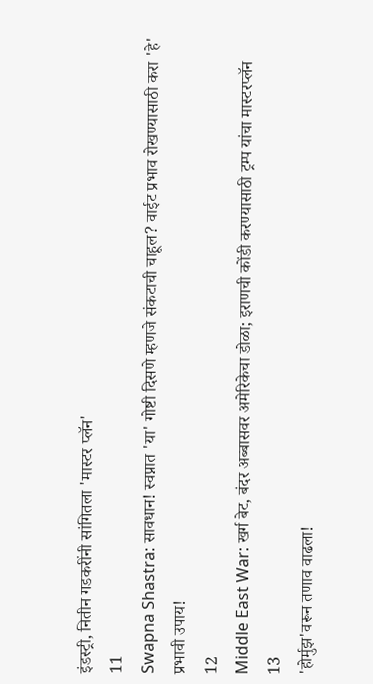इंडस्ट्री, नितीन गडकरींनी सांगितला 'मास्टर प्लॅन'
11
Swapna Shastra: सावधान! स्वप्नात 'या' गोष्टी दिसणे म्हणजे संकटाची चाहूल? वाईट प्रभाव रोखण्यासाठी करा 'हे' प्रभावी उपाय!
12
Middle East War: खर्ग बेट, बंदर अब्बासवर अमेरिकेचा डोळा; इराणची कोंडी करण्यासाठी ट्रम्प यांचा मास्टरप्लॅन
13
'होर्मुझ'वरून तणाव वाढला!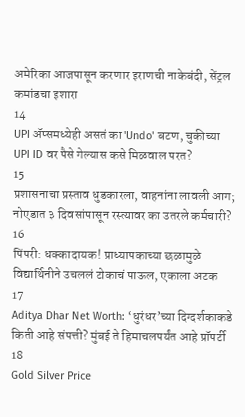अमेरिका आजपासून करणार इराणची नाकेबंदी, सेंट्रल कमांडचा इशारा
14
UPI अ‍ॅप्समध्येही असतं का 'Undo' बटण, चुकीच्या UPI ID वर पैसे गेल्यास कसे मिळवाल परत?
15
प्रशासनाचा प्रस्ताव धुडकारला, वाहनांना लावली आग; नोएडात ३ दिवसांपासून रस्त्यावर का उतरले कर्मचारी?
16
पिंपरी: धक्कादायक! प्राध्यापकाच्या छळामुळे विद्यार्थिनीने उचललं टोकाचं पाऊल, एकाला अटक
17
Aditya Dhar Net Worth: ‘धुरंधर’च्या दिग्दर्शकाकडे किती आहे संपत्ती? मुंबई ते हिमाचलपर्यंत आहे प्रॉपर्टी
18
Gold Silver Price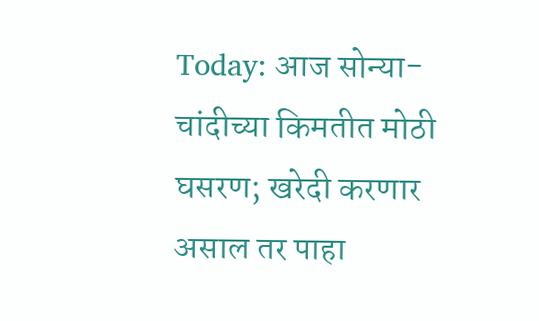Today: आज सोन्या-चांदीच्या किमतीत मोठी घसरण; खरेदी करणार असाल तर पाहा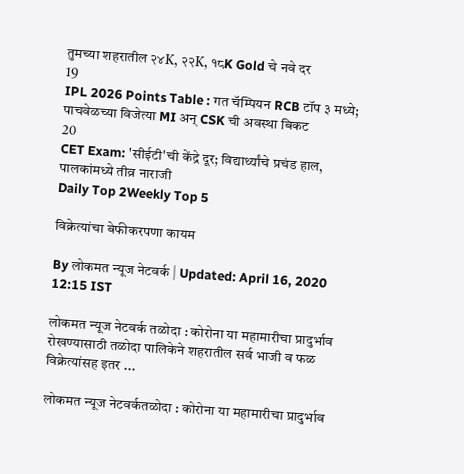तुमच्या शहरातील २४K, २२K, १८K Gold चे नवे दर
19
IPL 2026 Points Table : गत चॅम्पियन RCB टॉप ३ मध्ये; पाचवेळच्या विजेत्या MI अन् CSK ची अवस्था बिकट
20
CET Exam: 'सीईटी'ची केंद्रे दूर; विद्यार्थ्यांचे प्रचंड हाल, पालकांमध्ये तीव्र नाराजी
Daily Top 2Weekly Top 5

विक्रेत्यांचा बेफीकरपणा कायम

By लोकमत न्यूज नेटवर्क | Updated: April 16, 2020 12:15 IST

लोकमत न्यूज नेटवर्क तळोदा : कोरोना या महामारीचा प्रादुर्भाव रोखण्यासाठी तळोदा पालिकेने शहरातील सर्व भाजी व फळ विक्रेत्यांसह इतर ...

लोकमत न्यूज नेटवर्कतळोदा : कोरोना या महामारीचा प्रादुर्भाव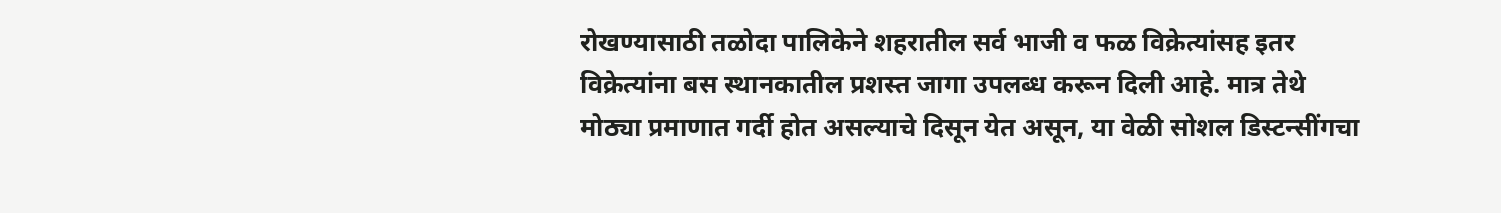रोखण्यासाठी तळोदा पालिकेने शहरातील सर्व भाजी व फळ विक्रेत्यांसह इतर विक्रेत्यांना बस स्थानकातील प्रशस्त जागा उपलब्ध करून दिली आहे. मात्र तेथे मोठ्या प्रमाणात गर्दी होत असल्याचे दिसून येत असून, या वेळी सोशल डिस्टन्सींगचा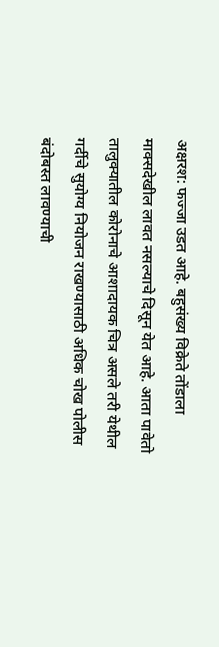अक्षरश: फज्जा उडत आहे. बहुसंख्य विक्रेते तोंडाला माक्सदेखील लावत नसल्याचे दिसून येत आहे. आता पावेतो तालुक्यातील कोरोनाचे आशादायक चित्र असले तरी येथील गर्दीचे सुयोग्य नियोजन राखण्यासाठी अधिक चोख पोलीस बंदोबस्त लावण्याची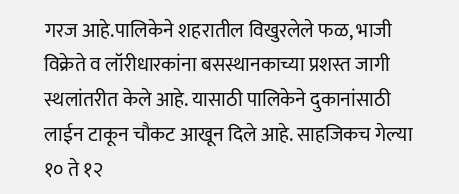गरज आहे.पालिकेने शहरातील विखुरलेले फळ, भाजी विक्रेते व लॉरीधारकांना बसस्थानकाच्या प्रशस्त जागी स्थलांतरीत केले आहे. यासाठी पालिकेने दुकानांसाठी लाईन टाकून चौकट आखून दिले आहे. साहजिकच गेल्या १० ते १२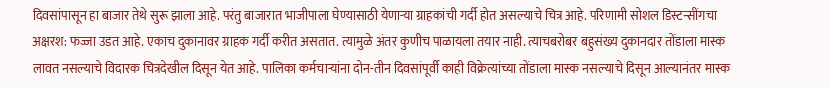दिवसांपासून हा बाजार तेथे सुरू झाला आहे. परंतु बाजारात भाजीपाला घेण्यासाठी येणाऱ्या ग्राहकांची गर्दी होत असल्याचे चित्र आहे. परिणामी सोशल डिस्टन्सींगचा अक्षरश: फज्जा उडत आहे. एकाच दुकानावर ग्राहक गर्दी करीत असतात. त्यामुळे अंतर कुणीच पाळायला तयार नाही. त्याचबरोबर बहुसंख्य दुकानदार तोंडाला मास्क लावत नसल्याचे विदारक चित्रदेखील दिसून येत आहे. पालिका कर्मचाऱ्यांना दोन-तीन दिवसांपूर्वी काही विक्रेत्यांच्या तोंडाला मास्क नसल्याचे दिसून आल्यानंतर मास्क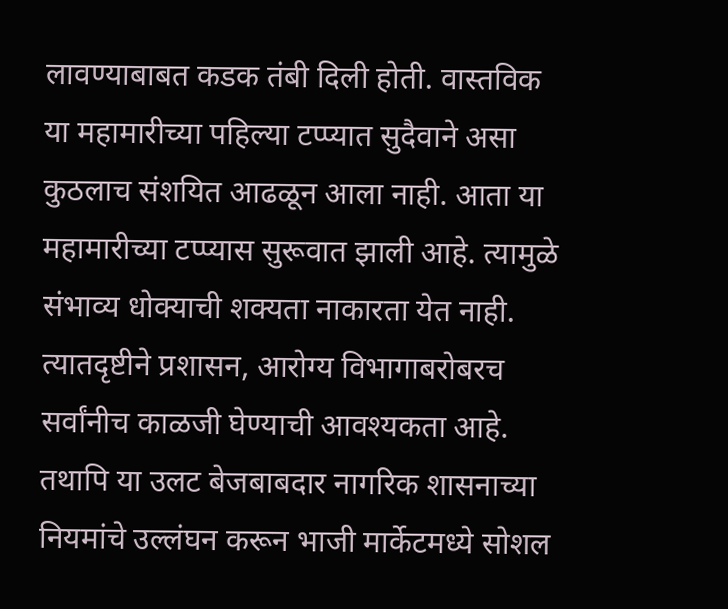लावण्याबाबत कडक तंबी दिली होती. वास्तविक या महामारीच्या पहिल्या टप्प्यात सुदैवाने असा कुठलाच संशयित आढळून आला नाही. आता या महामारीच्या टप्प्यास सुरूवात झाली आहे. त्यामुळे संभाव्य धोक्याची शक्यता नाकारता येत नाही. त्यातदृष्टीने प्रशासन, आरोग्य विभागाबरोबरच सर्वांनीच काळजी घेण्याची आवश्यकता आहे. तथापि या उलट बेजबाबदार नागरिक शासनाच्या नियमांचे उल्लंघन करून भाजी मार्केटमध्ये सोशल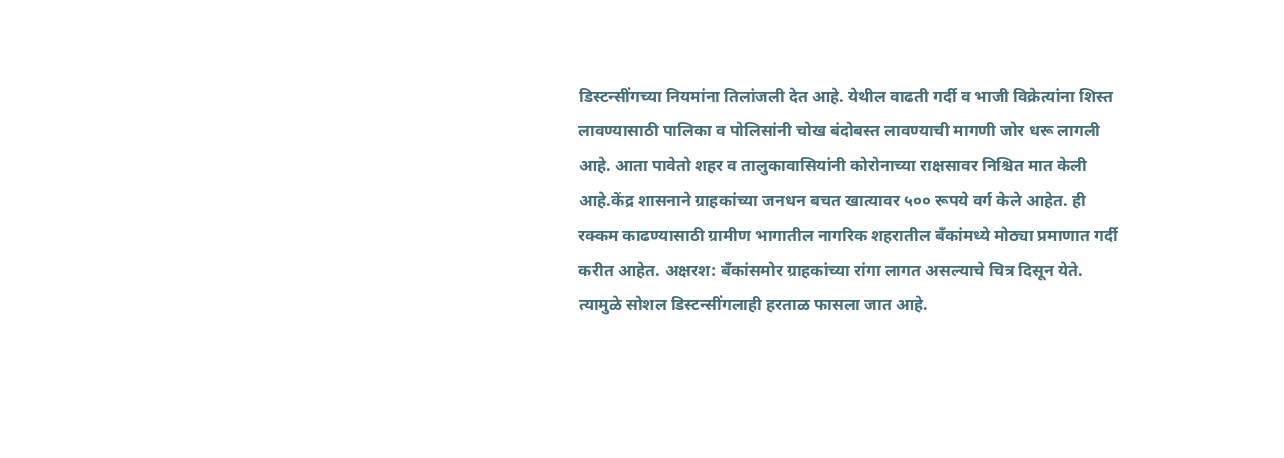डिस्टन्सींगच्या नियमांना तिलांजली देत आहे. येथील वाढती गर्दी व भाजी विक्रेत्यांना शिस्त लावण्यासाठी पालिका व पोलिसांनी चोख बंदोबस्त लावण्याची मागणी जोर धरू लागली आहे. आता पावेतो शहर व तालुकावासियांनी कोरोनाच्या राक्षसावर निश्चित मात केली आहे.केंद्र शासनाने ग्राहकांच्या जनधन बचत खात्यावर ५०० रूपये वर्ग केले आहेत. ही रक्कम काढण्यासाठी ग्रामीण भागातील नागरिक शहरातील बँकांमध्ये मोठ्या प्रमाणात गर्दी करीत आहेत. अक्षरश: बँकांसमोर ग्राहकांच्या रांगा लागत असल्याचे चित्र दिसून येते. त्यामुळे सोशल डिस्टन्सींगलाही हरताळ फासला जात आहे.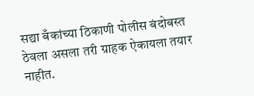सद्या बँकांच्या ठिकाणी पोलीस बंदोबस्त ठेवला असला तरी ग्राहक ऐकायला तयार नाहीत.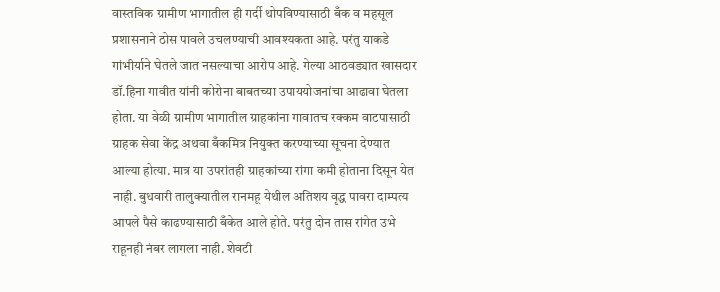वास्तविक ग्रामीण भागातील ही गर्दी थोपविण्यासाठी बँक व महसूल प्रशासनाने ठोस पावले उचलण्याची आवश्यकता आहे. परंतु याकडे गांभीर्याने घेतले जात नसल्याचा आरोप आहे. गेल्या आठवड्यात खासदार डॉ.हिना गावीत यांनी कोरोना बाबतच्या उपाययोजनांचा आढावा घेतला होता. या वेळी ग्रामीण भागातील ग्राहकांना गावातच रक्कम वाटपासाठी ग्राहक सेवा केंद्र अथवा बँकमित्र नियुक्त करण्याच्या सूचना देण्यात आल्या होत्या. मात्र या उपरांतही ग्राहकांच्या रांगा कमी होताना दिसून येत नाही. बुधवारी तालुक्यातील रानमहू येथील अतिशय वृद्ध पावरा दाम्पत्य आपले पैसे काढण्यासाठी बँकेत आले होते. परंतु दोन तास रांगेत उभे राहूनही नंबर लागला नाही. शेवटी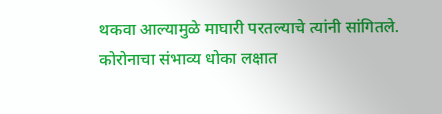थकवा आल्यामुळे माघारी परतल्याचे त्यांनी सांगितले. कोरोनाचा संभाव्य धोका लक्षात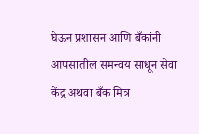घेऊन प्रशासन आणि बँकांनी आपसातील समन्वय साधून सेवा केंद्र अथवा बँक मित्र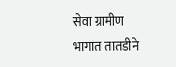सेवा ग्रामीण भागात तातडीने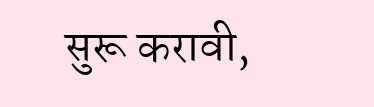सुरू करावी,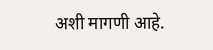अशी मागणी आहे.